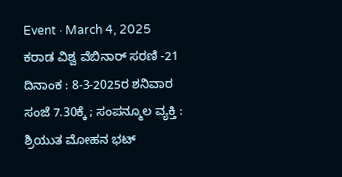Event · March 4, 2025
ಕರಾಡ ವಿಶ್ವ ವೆಬಿನಾರ್ ಸರಣಿ -21
ದಿನಾಂಕ : 8-3-2025ರ ಶನಿವಾರ ಸಂಜೆ 7.30ಕ್ಕೆ ; ಸಂಪನ್ಮೂಲ ವ್ಯಕ್ತಿ : ಶ್ರಿಯುತ ಮೋಹನ ಭಟ್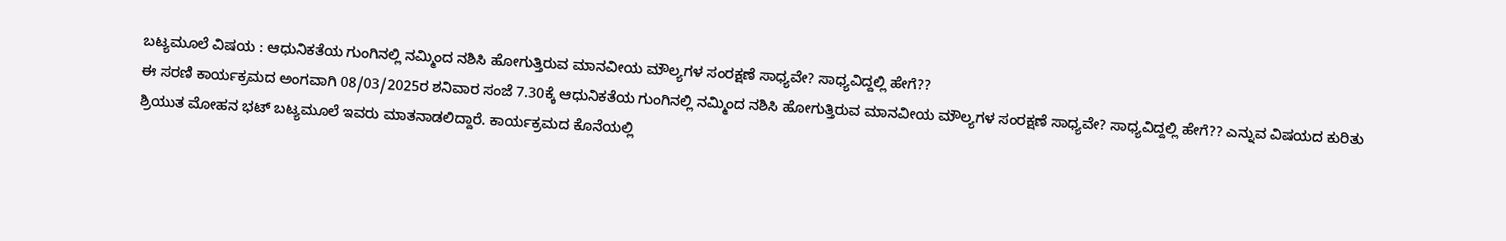ಬಟ್ಯಮೂಲೆ ವಿಷಯ : ಆಧುನಿಕತೆಯ ಗುಂಗಿನಲ್ಲಿ ನಮ್ಮಿಂದ ನಶಿಸಿ ಹೋಗುತ್ತಿರುವ ಮಾನವೀಯ ಮೌಲ್ಯಗಳ ಸಂರಕ್ಷಣೆ ಸಾಧ್ಯವೇ? ಸಾಧ್ಯವಿದ್ದಲ್ಲಿ ಹೇಗೆ??
ಈ ಸರಣಿ ಕಾರ್ಯಕ್ರಮದ ಅಂಗವಾಗಿ 08/03/2025ರ ಶನಿವಾರ ಸಂಜೆ 7.30ಕ್ಕೆ ಆಧುನಿಕತೆಯ ಗುಂಗಿನಲ್ಲಿ ನಮ್ಮಿಂದ ನಶಿಸಿ ಹೋಗುತ್ತಿರುವ ಮಾನವೀಯ ಮೌಲ್ಯಗಳ ಸಂರಕ್ಷಣೆ ಸಾಧ್ಯವೇ? ಸಾಧ್ಯವಿದ್ದಲ್ಲಿ ಹೇಗೆ?? ಎನ್ನುವ ವಿಷಯದ ಕುರಿತು ಶ್ರಿಯುತ ಮೋಹನ ಭಟ್ ಬಟ್ಯಮೂಲೆ ಇವರು ಮಾತನಾಡಲಿದ್ದಾರೆ. ಕಾರ್ಯಕ್ರಮದ ಕೊನೆಯಲ್ಲಿ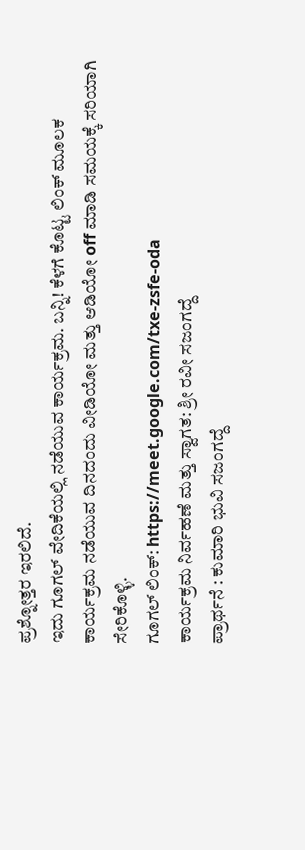ಪ್ರಶ್ನೋತ್ತರ ಇರಲಿದೆ.
ಇದು ಗೂಗಲ್ ವೇದಿಕೆಯಲ್ಲಿ ನಡೆಯುವ ಕಾರ್ಯಕ್ರಮ. ಬನ್ನಿ! ಕೆಳಗೆ ಕೊಟ್ಟ ಲಿಂಕ್ ಮೂಲಕ ಕಾರ್ಯಕ್ರಮ ನಡೆಯುವ ದಿನದಂದು ವೀಡಿಯೋ ಮತ್ತು ಆಡಿಯೋ off ಮಾಡಿ ಸಮಯಕ್ಕೆ ಸರಿಯಾಗಿ ಸೇರಿಕೊಳ್ಳಿ.
ಗೂಗಲ್ ಲಿಂಕ್: https://meet.google.com/txe-zsfe-oda
ಕಾರ್ಯಕ್ರಮ ನಿರ್ವಹಣೆ ಮತ್ತು ಸ್ವಾಗತ: ಶ್ರೀ ರವೀ ಸಜಂಗದ್ದೆ
ಪ್ರಾರ್ಥನೆ : ಕುಮಾರಿ ಭುವಿ ಸಜಂಗದ್ದೆ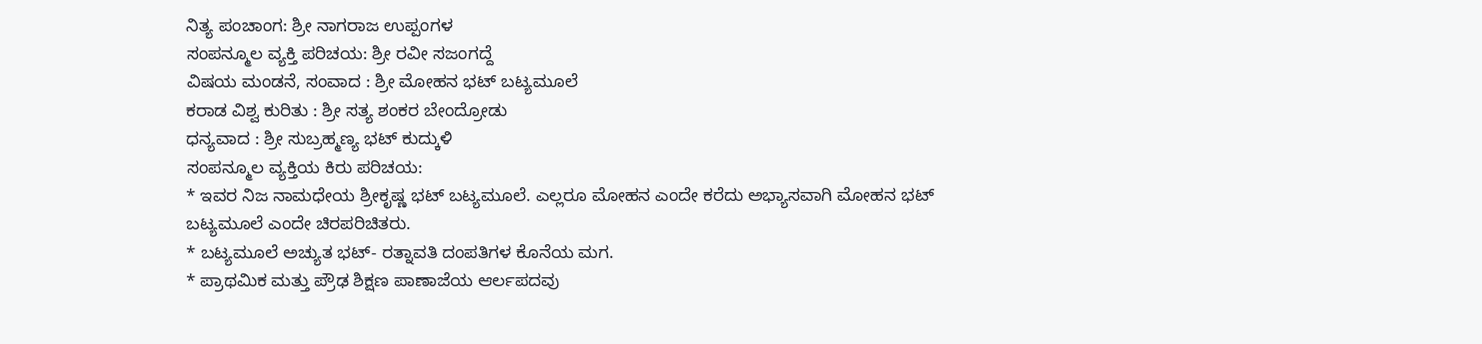ನಿತ್ಯ ಪಂಚಾಂಗ: ಶ್ರೀ ನಾಗರಾಜ ಉಪ್ಪಂಗಳ
ಸಂಪನ್ಮೂಲ ವ್ಯಕ್ತಿ ಪರಿಚಯ: ಶ್ರೀ ರವೀ ಸಜಂಗದ್ದೆ
ವಿಷಯ ಮಂಡನೆ, ಸಂವಾದ : ಶ್ರೀ ಮೋಹನ ಭಟ್ ಬಟ್ಯಮೂಲೆ
ಕರಾಡ ವಿಶ್ವ ಕುರಿತು : ಶ್ರೀ ಸತ್ಯ ಶಂಕರ ಬೇಂದ್ರೋಡು
ಧನ್ಯವಾದ : ಶ್ರೀ ಸುಬ್ರಹ್ಮಣ್ಯ ಭಟ್ ಕುದ್ಕುಳಿ
ಸಂಪನ್ಮೂಲ ವ್ಯಕ್ತಿಯ ಕಿರು ಪರಿಚಯ:
* ಇವರ ನಿಜ ನಾಮಧೇಯ ಶ್ರೀಕೃಷ್ಣ ಭಟ್ ಬಟ್ಯಮೂಲೆ. ಎಲ್ಲರೂ ಮೋಹನ ಎಂದೇ ಕರೆದು ಅಭ್ಯಾಸವಾಗಿ ಮೋಹನ ಭಟ್ ಬಟ್ಯಮೂಲೆ ಎಂದೇ ಚಿರಪರಿಚಿತರು.
* ಬಟ್ಯಮೂಲೆ ಅಚ್ಯುತ ಭಟ್- ರತ್ನಾವತಿ ದಂಪತಿಗಳ ಕೊನೆಯ ಮಗ.
* ಪ್ರಾಥಮಿಕ ಮತ್ತು ಪ್ರೌಢ ಶಿಕ್ಷಣ ಪಾಣಾಜೆಯ ಆರ್ಲಪದವು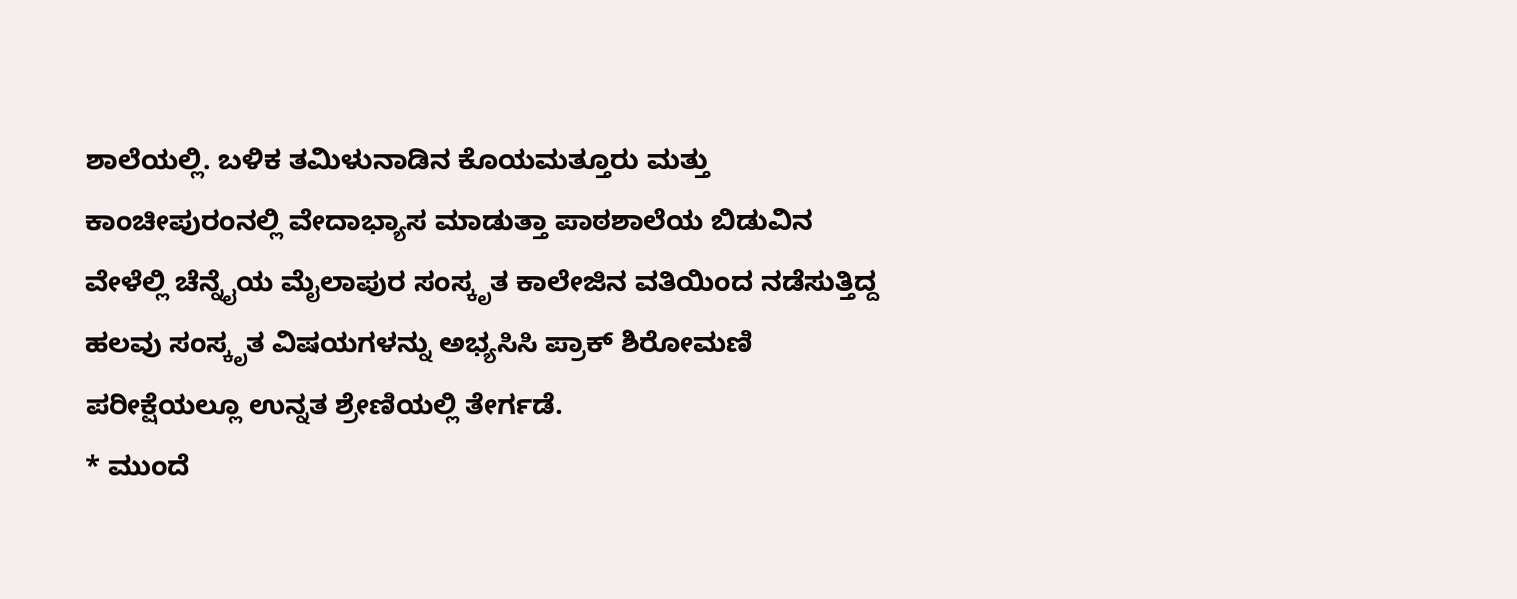ಶಾಲೆಯಲ್ಲಿ. ಬಳಿಕ ತಮಿಳುನಾಡಿನ ಕೊಯಮತ್ತೂರು ಮತ್ತು ಕಾಂಚೀಪುರಂನಲ್ಲಿ ವೇದಾಭ್ಯಾಸ ಮಾಡುತ್ತಾ ಪಾಠಶಾಲೆಯ ಬಿಡುವಿನ ವೇಳೆಲ್ಲಿ ಚೆನ್ನೈಯ ಮೈಲಾಪುರ ಸಂಸ್ಕೃತ ಕಾಲೇಜಿನ ವತಿಯಿಂದ ನಡೆಸುತ್ತಿದ್ದ ಹಲವು ಸಂಸ್ಕೃತ ವಿಷಯಗಳನ್ನು ಅಭ್ಯಸಿಸಿ ಪ್ರಾಕ್ ಶಿರೋಮಣಿ ಪರೀಕ್ಷೆಯಲ್ಲೂ ಉನ್ನತ ಶ್ರೇಣಿಯಲ್ಲಿ ತೇರ್ಗಡೆ.
* ಮುಂದೆ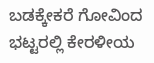ಬಡಕ್ಕೇಕರೆ ಗೋವಿಂದ ಭಟ್ಟರಲ್ಲಿ ಕೇರಳೀಯ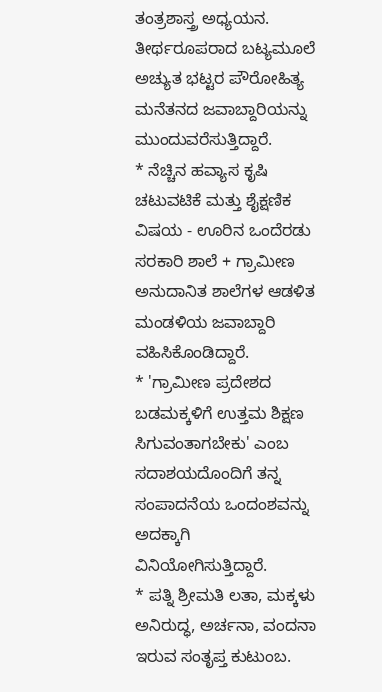ತಂತ್ರಶಾಸ್ತ್ರ ಅಧ್ಯಯನ. ತೀರ್ಥರೂಪರಾದ ಬಟ್ಯಮೂಲೆ ಅಚ್ಯುತ ಭಟ್ಟರ ಪೌರೋಹಿತ್ಯ ಮನೆತನದ ಜವಾಬ್ದಾರಿಯನ್ನು ಮುಂದುವರೆಸುತ್ತಿದ್ದಾರೆ.
* ನೆಚ್ಚಿನ ಹವ್ಯಾಸ ಕೃಷಿ ಚಟುವಟಿಕೆ ಮತ್ತು ಶೈಕ್ಷಣಿಕ ವಿಷಯ - ಊರಿನ ಒಂದೆರಡು ಸರಕಾರಿ ಶಾಲೆ + ಗ್ರಾಮೀಣ ಅನುದಾನಿತ ಶಾಲೆಗಳ ಆಡಳಿತ ಮಂಡಳಿಯ ಜವಾಬ್ದಾರಿ ವಹಿಸಿಕೊಂಡಿದ್ದಾರೆ.
* 'ಗ್ರಾಮೀಣ ಪ್ರದೇಶದ ಬಡಮಕ್ಕಳಿಗೆ ಉತ್ತಮ ಶಿಕ್ಷಣ ಸಿಗುವಂತಾಗಬೇಕು' ಎಂಬ ಸದಾಶಯದೊಂದಿಗೆ ತನ್ನ ಸಂಪಾದನೆಯ ಒಂದಂಶವನ್ನು ಅದಕ್ಕಾಗಿ ವಿನಿಯೋಗಿಸುತ್ತಿದ್ದಾರೆ.
* ಪತ್ನಿ ಶ್ರೀಮತಿ ಲತಾ, ಮಕ್ಕಳು ಅನಿರುದ್ಧ, ಅರ್ಚನಾ, ವಂದನಾ ಇರುವ ಸಂತೃಪ್ತ ಕುಟುಂಬ.